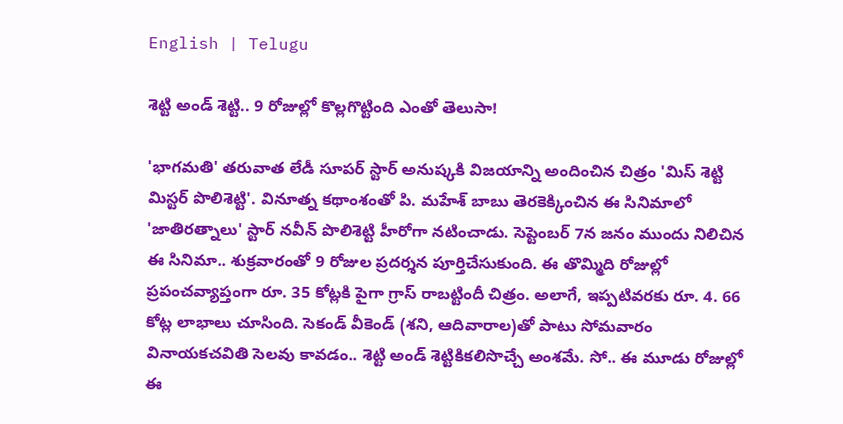English | Telugu

శెట్టి అండ్ శెట్టి.. 9 రోజుల్లో కొల్లగొట్టింది ఎంతో తెలుసా!

'భాగమతి' తరువాత లేడీ సూపర్ స్టార్ అనుష్కకి విజయాన్ని అందించిన చిత్రం 'మిస్ శెట్టి మిస్టర్ పొలిశెట్టి'. వినూత్న కథాంశంతో పి. మహేశ్ బాబు తెరకెక్కించిన ఈ సినిమాలో 'జాతిరత్నాలు' స్టార్ నవీన్ పొలిశెట్టి హీరోగా నటించాడు. సెప్టెంబర్ 7న జనం ముందు నిలిచిన ఈ సినిమా.. శుక్రవారంతో 9 రోజుల ప్రదర్శన పూర్తిచేసుకుంది. ఈ తొమ్మిది రోజుల్లో ప్రపంచవ్యాప్తంగా రూ. 35 కోట్లకి పైగా గ్రాస్ రాబట్టిందీ చిత్రం. అలాగే, ఇప్పటివరకు రూ. 4. 66 కోట్ల లాభాలు చూసింది. సెకండ్ వీకెండ్ (శని, ఆదివారాల)తో పాటు సోమవారం వినాయకచవితి సెలవు కావడం.. శెట్టి అండ్ శెట్టికికలిసొచ్చే అంశమే. సో.. ఈ మూడు రోజుల్లో ఈ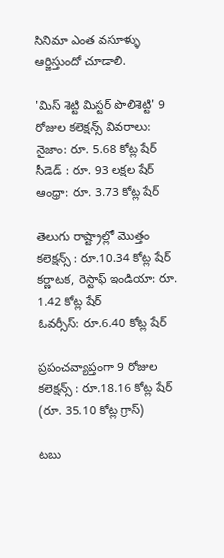సినిమా ఎంత వసూళ్ళు ఆర్జిస్తుందో చూడాలి.

'మిస్ శెట్టి మిస్టర్ పొలిశెట్టి' 9 రోజుల కలెక్షన్స్ వివరాలు:
నైజాం: రూ. 5.68 కోట్ల షేర్
సీడెడ్ : రూ. 93 లక్షల షేర్
ఆంధ్రా: రూ. 3.73 కోట్ల షేర్

తెలుగు రాష్ట్రాల్లో మొత్తం కలెక్షన్స్ : రూ.10.34 కోట్ల షేర్
కర్ణాటక, రెస్టాఫ్ ఇండియా: రూ. 1.42 కోట్ల షేర్
ఓవర్సీస్: రూ.6.40 కోట్ల షేర్

ప్రపంచవ్యాప్తంగా 9 రోజుల కలెక్షన్స్ : రూ.18.16 కోట్ల షేర్ (రూ. 35.10 కోట్ల గ్రాస్)

టబు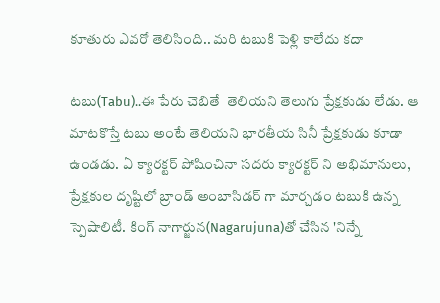కూతురు ఎవరో తెలిసింది.. మరి టబుకి పెళ్లి కాలేదు కదా

టబు(Tabu)..ఈ పేరు చెబితే  తెలియని తెలుగు ప్రేక్షకుడు లేడు. ఆ మాటకొస్తే టబు అంటే తెలియని భారతీయ సినీ ప్రేక్షకుడు కూడా ఉండడు. ఏ క్యారక్టర్ పోషించినా సదరు క్యారక్టర్ ని అభిమానులు, ప్రేక్షకుల దృష్టిలో బ్రాండ్ అంబాసిడర్ గా మార్చడం టబుకి ఉన్న స్పెషాలిటీ. కింగ్ నాగార్జున(Nagarujuna)తో చేసిన 'నిన్నే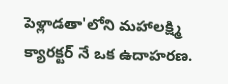పెళ్లాడతా'లోని మహాలక్ష్మి క్యారక్టర్ నే ఒక ఉదాహరణ.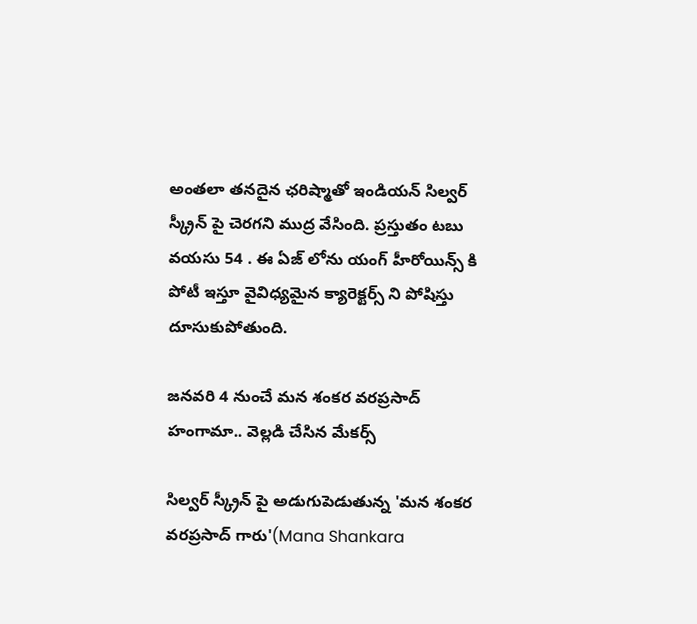అంతలా తనదైన ఛరిష్మాతో ఇండియన్ సిల్వర్ స్క్రీన్ పై చెరగని ముద్ర వేసింది. ప్రస్తుతం టబు వయసు 54 . ఈ ఏజ్ లోను యంగ్ హీరోయిన్స్ కి పోటీ ఇస్తూ వైవిధ్యమైన క్యారెక్టర్స్ ని పోషిస్తు దూసుకుపోతుంది.

జనవరి 4 నుంచే మన శంకర వరప్రసాద్ హంగామా.. వెల్లడి చేసిన మేకర్స్

సిల్వర్ స్క్రీన్ పై అడుగుపెడుతున్న 'మన శంకర వరప్రసాద్ గారు'(Mana Shankara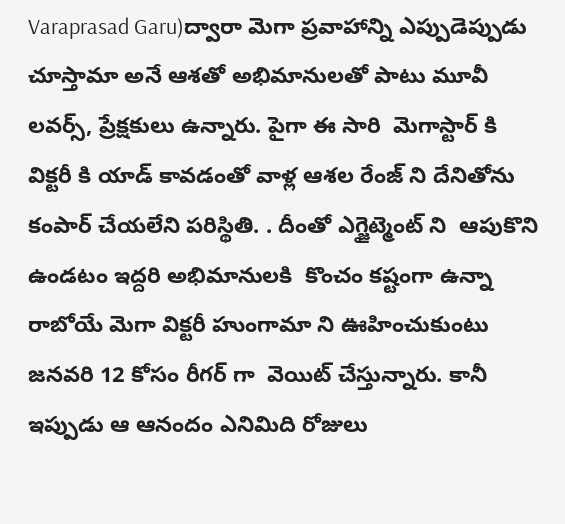Varaprasad Garu)ద్వారా మెగా ప్రవాహాన్ని ఎప్పుడెప్పుడు చూస్తామా అనే ఆశతో అభిమానులతో పాటు మూవీ లవర్స్, ప్రేక్షకులు ఉన్నారు. పైగా ఈ సారి  మెగాస్టార్ కి విక్టరీ కి యాడ్ కావడంతో వాళ్ల ఆశల రేంజ్ ని దేనితోను కంపార్ చేయలేని పరిస్థితి. . దీంతో ఎగ్జైట్మెంట్ ని  ఆపుకొని ఉండటం ఇద్దరి అభిమానులకి  కొంచం కష్టంగా ఉన్నా రాబోయే మెగా విక్టరీ హుంగామా ని ఊహించుకుంటు  జనవరి 12 కోసం రీగర్ గా  వెయిట్ చేస్తున్నారు. కానీ ఇప్పుడు ఆ ఆనందం ఎనిమిది రోజులు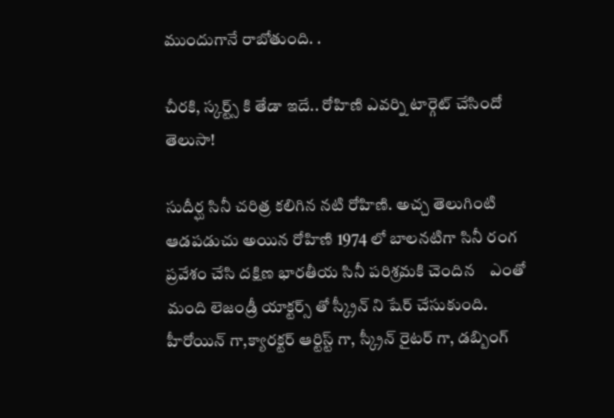ముందుగానే రాబోతుంది. .

చీరకి, స్కర్ట్స్ కి తేడా ఇదే.. రోహిణి ఎవర్ని టార్గెట్ చేసిందో తెలుసా!

సుదీర్ఘ సినీ చరిత్ర కలిగిన నటి రోహిణి. అచ్చ తెలుగింటి ఆడపడుచు అయిన రోహిణి 1974 లో బాలనటిగా సినీ రంగ ప్రవేశం చేసి దక్షిణ భారతీయ సినీ పరిశ్రమకి చెందిన    ఎంతో మంది లెజండ్రీ యాక్టర్స్ తో స్క్రీన్ ని షేర్ చేసుకుంది. హీరోయిన్ గా,క్యారక్టర్ ఆర్టిస్ట్ గా, స్క్రీన్ రైటర్ గా, డబ్బింగ్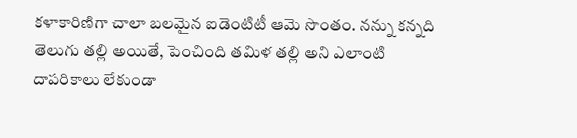కళాకారిణిగా చాలా బలమైన ఐడెంటిటీ ఆమె సొంతం. నన్ను కన్నది తెలుగు తల్లి అయితే, పెంచింది తమిళ తల్లి అని ఎలాంటి దాపరికాలు లేకుండా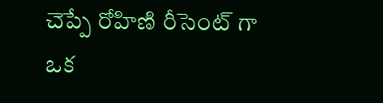చెప్పే రోహిణి రీసెంట్ గా ఒక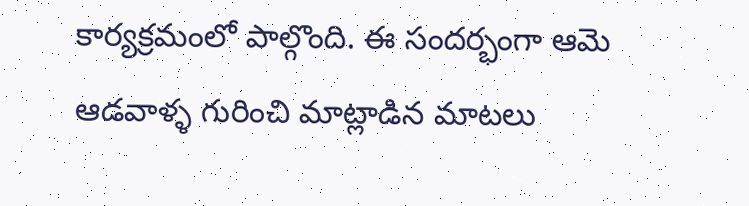కార్యక్రమంలో పాల్గొంది. ఈ సందర్భంగా ఆమె ఆడవాళ్ళ గురించి మాట్లాడిన మాటలు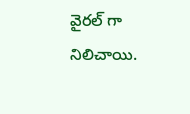వైరల్ గా నిలిచాయి.